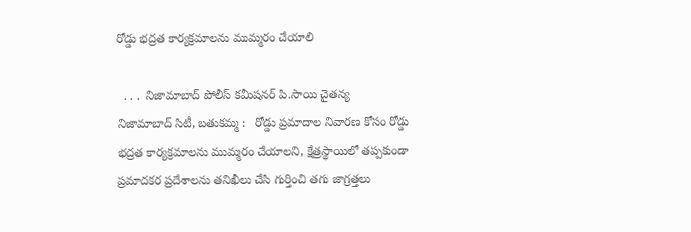రోడ్డు భద్రత కార్యక్రమాలను ముమ్మరం చేయాలి

  . . .  నిజామాబాద్ పోలీస్ కమీషనర్ పి.సాయి చైతన్య   నిజామాబాద్ సిటీ, బతుకమ్మ :   రోడ్డు ప్రమాదాల నివారణ కోసం రోడ్డు భద్రత కార్యక్రమాలను ముమ్మరం చేయాలని, క్షేత్రస్థాయిలో తప్పకుండా ప్రమాదకర ప్రదేశాలను తనిఖీలు చేసి గుర్తించి తగు జాగ్రత్తలు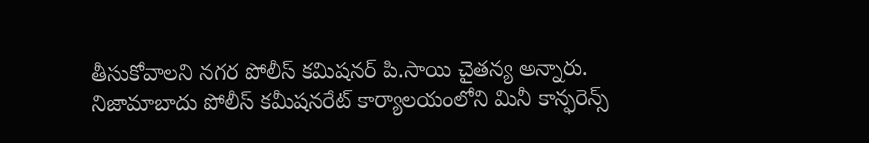తీసుకోవాలని నగర పోలీస్ కమిషనర్ పి.సాయి చైతన్య అన్నారు. నిజామాబాదు పోలీస్ కమీషనరేట్ కార్యాలయంలోని మినీ కాన్ఫరెన్స్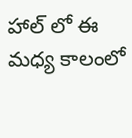హాల్ లో ఈ మధ్య కాలంలో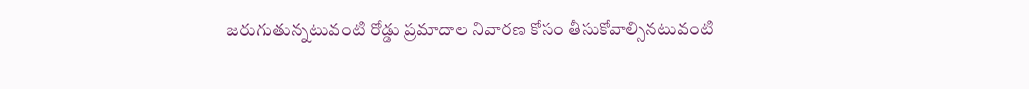జరుగుతున్నటువంటి రోడ్డు ప్రమాదాల నివారణ కోసం తీసుకోవాల్సినటువంటి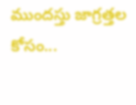ముందస్తు జాగ్రత్తల కోసం...